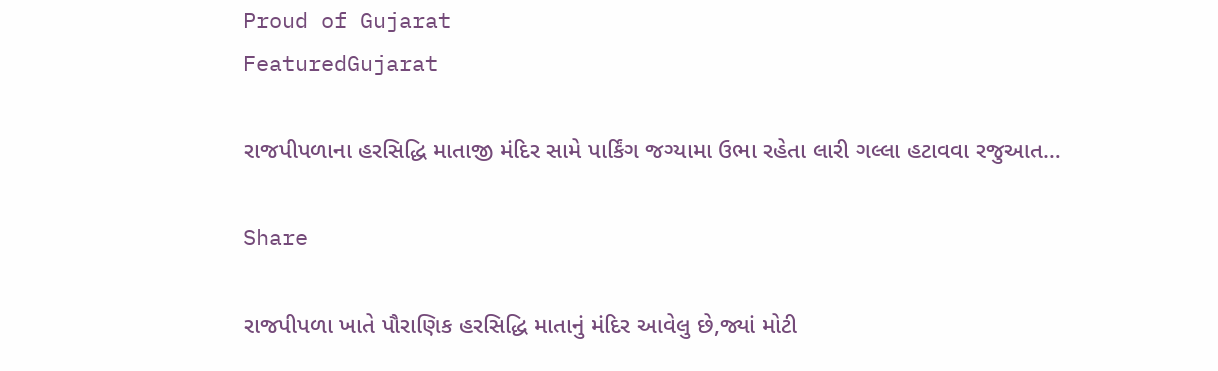Proud of Gujarat
FeaturedGujarat

રાજપીપળાના હરસિદ્ધિ માતાજી મંદિર સામે પાર્કિંગ જગ્યામા ઉભા રહેતા લારી ગલ્લા હટાવવા રજુઆત…

Share

રાજપીપળા ખાતે પૌરાણિક હરસિદ્ધિ માતાનું મંદિર આવેલુ છે,જ્યાં મોટી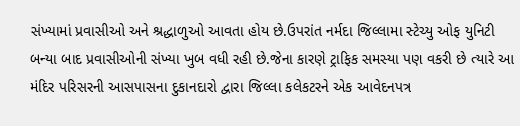સંખ્યામાં પ્રવાસીઓ અને શ્રદ્ધાળુઓ આવતા હોય છે.ઉપરાંત નર્મદા જિલ્લામા સ્ટેચ્યુ ઓફ યુનિટી બન્યા બાદ પ્રવાસીઓની સંખ્યા ખુબ વધી રહી છે.જેના કારણે ટ્રાફિક સમસ્યા પણ વકરી છે ત્યારે આ મંદિર પરિસરની આસપાસના દુકાનદારો દ્વારા જિલ્લા કલેકટરને એક આવેદનપત્ર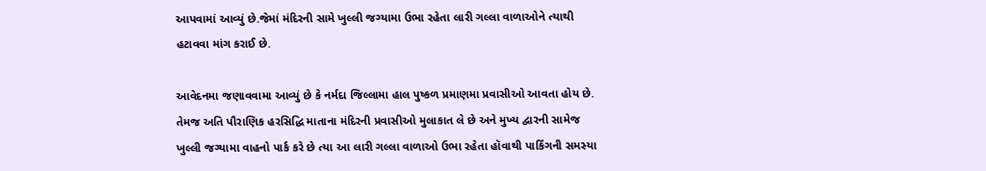આપવામાં આવ્યું છે.જેમાં મંદિરની સામે ખુલ્લી જગ્યામા ઉભા રહેતા લારી ગલ્લા વાળાઓને ત્યાથી હટાવવા માંગ કરાઈ છે.

આવેદનમા જણાવવામા આવ્યું છે કે નર્મદા જિલ્લામા હાલ પુષ્કળ પ્રમાણમા પ્રવાસીઓ આવતા હોય છે. તેમજ અતિ પૌરાણિક હરસિદ્ધિ માતાના મંદિરની પ્રવાસીઓ મુલાકાત લે છે અને મુખ્ય દ્વારની સામેજ ખુલ્લી જગ્યામા વાહનો પાર્ક કરે છે ત્યા આ લારી ગલ્લા વાળાઓ ઉભા રહેતા હૉવાથી પાર્કિંગની સમસ્યા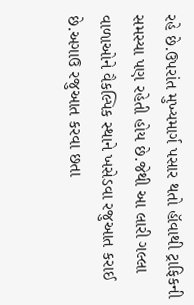રહે છે.ઉપરાંત મુખ્યમાર્ગ પસાર થતો હૉવાથી ટ્રાફિકની સમસ્યા પણ રહેતી હોય છે.જેથી આ લારી ગલ્લા વાળાઓને વૈકલ્પિક સ્થાને ખસેડવા રજુઆત કરાઈ છે.અગાઉ રજુઆત કરવા છતા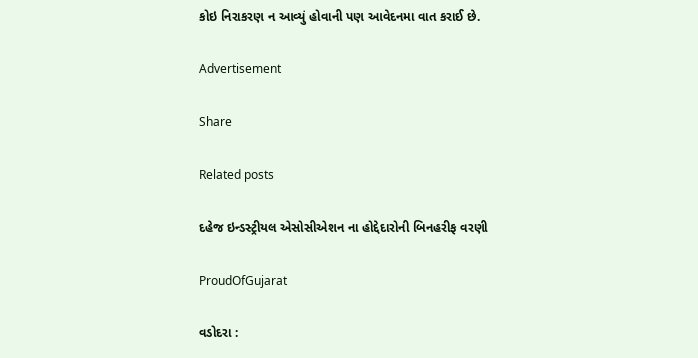કોઇ નિરાકરણ ન આવ્યું હોવાની પણ આવેદનમા વાત કરાઈ છે.

Advertisement

Share

Related posts

દહેજ ઇન્ડસ્ટ્રીયલ એસોસીએશન ના હોદ્દેદારોની બિનહરીફ વરણી

ProudOfGujarat

વડોદરા :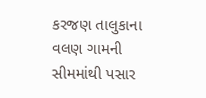કરજણ તાલુકાના વલણ ગામની સીમમાંથી પસાર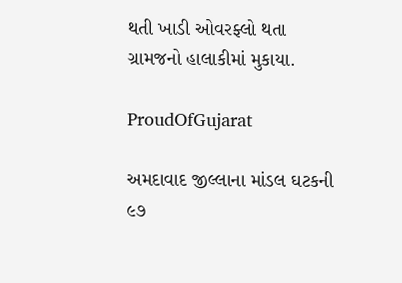થતી ખાડી ઓવરફ્લો થતા ગ્રામજનો હાલાકીમાં મુકાયા.

ProudOfGujarat

અમદાવાદ જીલ્લાના માંડલ ઘટકની ૯૭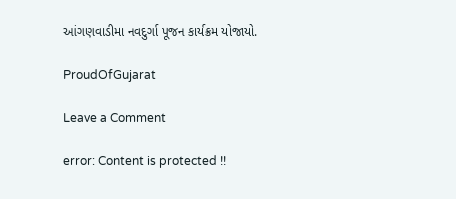આંગણવાડીમા નવદુર્ગા પૂજન કાર્યક્રમ યોજાયો.

ProudOfGujarat

Leave a Comment

error: Content is protected !!